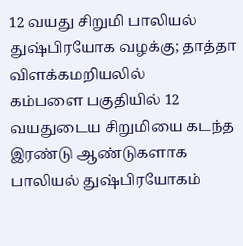12 வயது சிறுமி பாலியல் துஷ்பிரயோக வழக்கு; தாத்தா விளக்கமறியலில்
கம்பளை பகுதியில் 12 வயதுடைய சிறுமியை கடந்த இரண்டு ஆண்டுகளாக பாலியல் துஷ்பிரயோகம்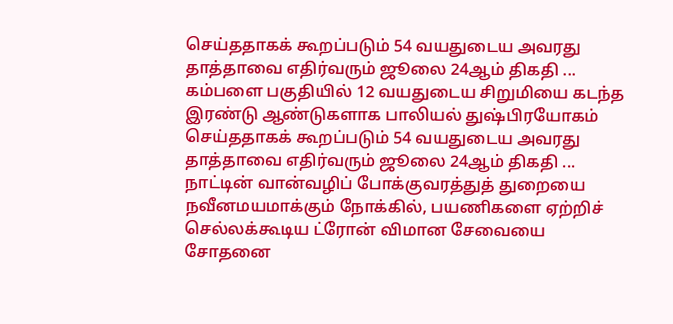செய்ததாகக் கூறப்படும் 54 வயதுடைய அவரது தாத்தாவை எதிர்வரும் ஜூலை 24ஆம் திகதி ...
கம்பளை பகுதியில் 12 வயதுடைய சிறுமியை கடந்த இரண்டு ஆண்டுகளாக பாலியல் துஷ்பிரயோகம் செய்ததாகக் கூறப்படும் 54 வயதுடைய அவரது தாத்தாவை எதிர்வரும் ஜூலை 24ஆம் திகதி ...
நாட்டின் வான்வழிப் போக்குவரத்துத் துறையை நவீனமயமாக்கும் நோக்கில், பயணிகளை ஏற்றிச் செல்லக்கூடிய ட்ரோன் விமான சேவையை சோதனை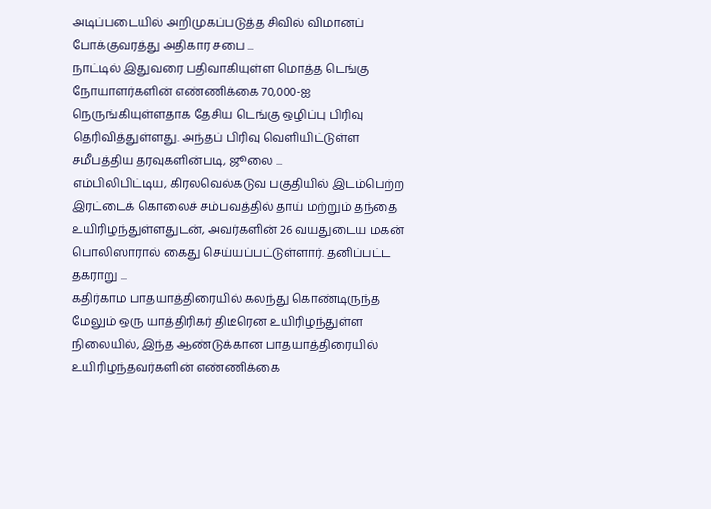அடிப்படையில் அறிமுகப்படுத்த சிவில் விமானப் போக்குவரத்து அதிகார சபை ...
நாட்டில் இதுவரை பதிவாகியுள்ள மொத்த டெங்கு நோயாளர்களின் எண்ணிக்கை 70,000-ஐ நெருங்கியுள்ளதாக தேசிய டெங்கு ஒழிப்பு பிரிவு தெரிவித்துள்ளது. அந்தப் பிரிவு வெளியிட்டுள்ள சமீபத்திய தரவுகளின்படி, ஜூலை ...
எம்பிலிபிட்டிய, கிரலவெல்கடுவ பகுதியில் இடம்பெற்ற இரட்டைக் கொலைச் சம்பவத்தில் தாய் மற்றும் தந்தை உயிரிழந்துள்ளதுடன், அவர்களின் 26 வயதுடைய மகன் பொலிஸாரால் கைது செய்யப்பட்டுள்ளார். தனிப்பட்ட தகராறு ...
கதிர்காம பாதயாத்திரையில் கலந்து கொண்டிருந்த மேலும் ஒரு யாத்திரிகர் திடீரென உயிரிழந்துள்ள நிலையில், இந்த ஆண்டுக்கான பாதயாத்திரையில் உயிரிழந்தவர்களின் எண்ணிக்கை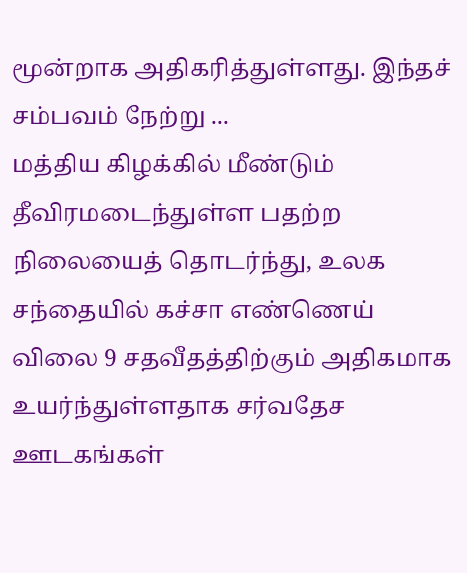மூன்றாக அதிகரித்துள்ளது. இந்தச் சம்பவம் நேற்று ...
மத்திய கிழக்கில் மீண்டும் தீவிரமடைந்துள்ள பதற்ற நிலையைத் தொடர்ந்து, உலக சந்தையில் கச்சா எண்ணெய் விலை 9 சதவீதத்திற்கும் அதிகமாக உயர்ந்துள்ளதாக சர்வதேச ஊடகங்கள்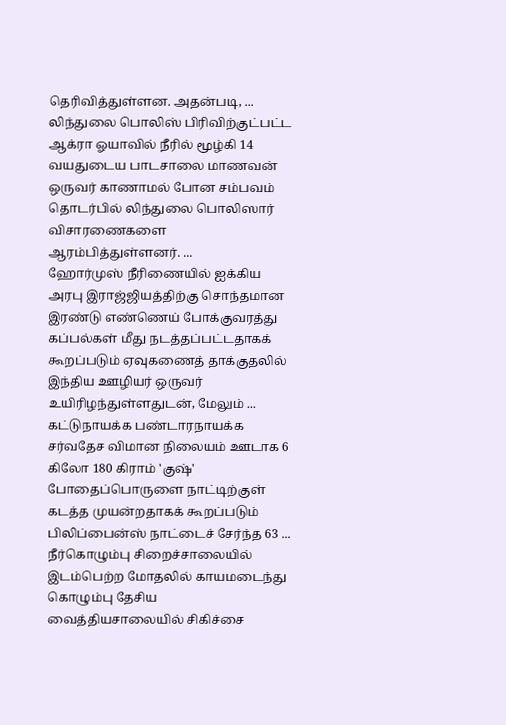தெரிவித்துள்ளன. அதன்படி, ...
லிந்துலை பொலிஸ் பிரிவிற்குட்பட்ட ஆக்ரா ஓயாவில் நீரில் மூழ்கி 14 வயதுடைய பாடசாலை மாணவன் ஒருவர் காணாமல் போன சம்பவம் தொடர்பில் லிந்துலை பொலிஸார் விசாரணைகளை ஆரம்பித்துள்ளனர். ...
ஹோர்முஸ் நீரிணையில் ஐக்கிய அரபு இராஜ்ஜியத்திற்கு சொந்தமான இரண்டு எண்ணெய் போக்குவரத்து கப்பல்கள் மீது நடத்தப்பட்டதாகக் கூறப்படும் ஏவுகணைத் தாக்குதலில் இந்திய ஊழியர் ஒருவர் உயிரிழந்துள்ளதுடன், மேலும் ...
கட்டுநாயக்க பண்டாரநாயக்க சர்வதேச விமான நிலையம் ஊடாக 6 கிலோ 180 கிராம் 'குஷ்' போதைப்பொருளை நாட்டிற்குள் கடத்த முயன்றதாகக் கூறப்படும் பிலிப்பைன்ஸ் நாட்டைச் சேர்ந்த 63 ...
நீர்கொழும்பு சிறைச்சாலையில் இடம்பெற்ற மோதலில் காயமடைந்து கொழும்பு தேசிய வைத்தியசாலையில் சிகிச்சை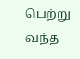பெற்று வந்த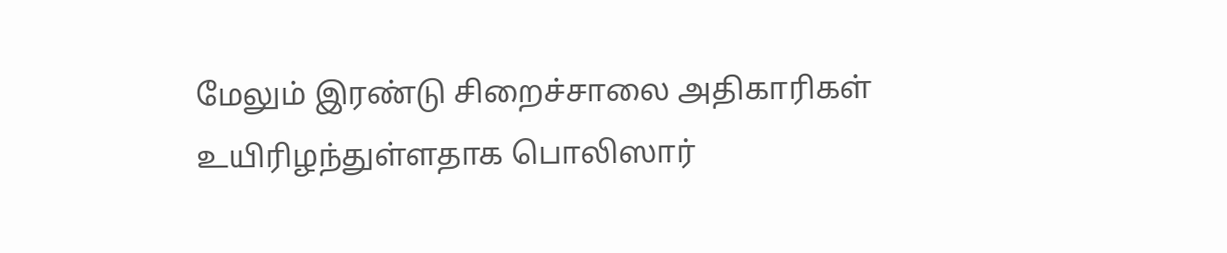மேலும் இரண்டு சிறைச்சாலை அதிகாரிகள் உயிரிழந்துள்ளதாக பொலிஸார்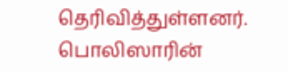தெரிவித்துள்ளனர். பொலிஸாரின்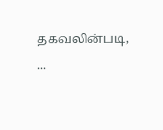தகவலின்படி, ...